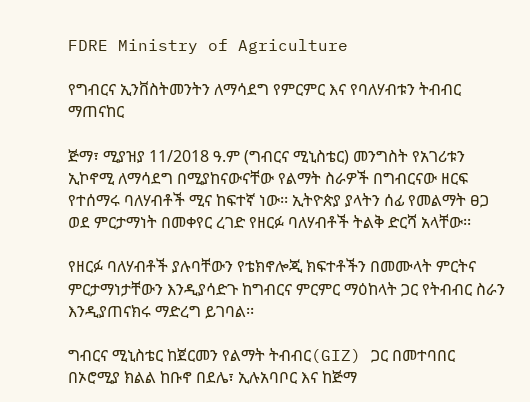FDRE Ministry of Agriculture

የግብርና ኢንቨስትመንትን ለማሳደግ የምርምር እና የባለሃብቱን ትብብር ማጠናከር

ጅማ፣ ሚያዝያ 11/2018 ዓ.ም (ግብርና ሚኒስቴር) መንግስት የአገሪቱን ኢኮኖሚ ለማሳደግ በሚያከናውናቸው የልማት ስራዎች በግብርናው ዘርፍ የተሰማሩ ባለሃብቶች ሚና ከፍተኛ ነው፡፡ ኢትዮጵያ ያላትን ሰፊ የመልማት ፀጋ ወደ ምርታማነት በመቀየር ረገድ የዘርፉ ባለሃብቶች ትልቅ ድርሻ አላቸው፡፡

የዘርፉ ባለሃብቶች ያሉባቸውን የቴክኖሎጂ ክፍተቶችን በመሙላት ምርትና ምርታማነታቸውን እንዲያሳድጉ ከግብርና ምርምር ማዕከላት ጋር የትብብር ስራን እንዲያጠናክሩ ማድረግ ይገባል፡፡

ግብርና ሚኒስቴር ከጀርመን የልማት ትብብር(GIZ) ጋር በመተባበር በኦሮሚያ ክልል ከቡኖ በደሌ፣ ኢሉአባቦር እና ከጅማ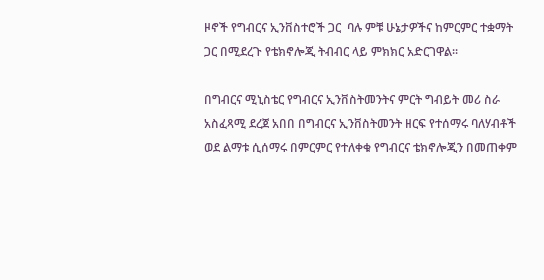ዞኖች የግብርና ኢንቨስተሮች ጋር  ባሉ ምቹ ሁኔታዎችና ከምርምር ተቋማት ጋር በሚደረጉ የቴክኖሎጂ ትብብር ላይ ምክክር አድርገዋል፡፡

በግብርና ሚኒስቴር የግብርና ኢንቨስትመንትና ምርት ግብይት መሪ ስራ አስፈጻሚ ደረጀ አበበ በግብርና ኢንቨስትመንት ዘርፍ የተሰማሩ ባለሃብቶች ወደ ልማቱ ሲሰማሩ በምርምር የተለቀቁ የግብርና ቴክኖሎጂን በመጠቀም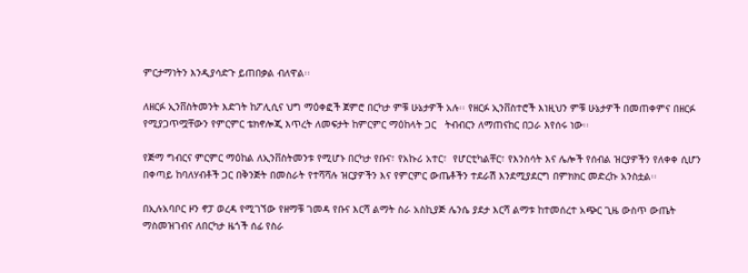ምርታማነትን እንዲያሳድጉ ይጠበቃል ብለዋል፡፡

ለዘርፉ ኢንቨስትመንት እድገት ከፖሊሲና ህግ ማዕቀፎች ጀምሮ በርካታ ምቹ ሁኔታዎች አሉ፡፡ የዘርፉ ኢንቨስተሮች እነዚህን ምቹ ሁኔታዎች በመጠቀምና በዘርፉ የሚያጋጥሟቸውን የምርምር ቴክኖሎጂ እጥረት ለመፍታት ከምርምር ማዕከላት ጋር   ትብብርን ለማጠናከር በጋራ እየሰሩ ነው፡፡

የጅማ ግብርና ምርምር ማዕከል ለኢንቨስትመንቱ የሚሆኑ በርካታ የቡና፣ የአኩሪ አተር፣  የሆርቲካልቸር፣ የእንስሳት እና ሌሎች የሰብል ዝርያዎችን የለቀቀ ሲሆን በቀጣይ ከባለሃብቶች ጋር በቅንጅት በመስራት የተሻሻሉ ዝርያዎችን እና የምርምር ውጤቶችን ተደራሽ እንደሚያደርግ በምክክር መድረኩ አንስቷል፡፡

በኢሉአባቦር ዞን ኖፓ ወረዳ የሚገኘው የዘማቹ ገመዳ የቡና እርሻ ልማት ስራ አስኪያጅ ሌንሴ ያደታ እርሻ ልማቱ ከተመሰረተ አጭር ጊዜ ውስጥ ውጤት ማስመዝገብና ለበርካታ ዜጎች ሰፊ የስራ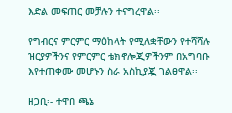እድል መፍጠር መቻሉን ተናግረዋል፡፡

የግብርና ምርምር ማዕከላት የሚለቋቸውን የተሻሻሉ ዝርያዎችንና የምርምር ቴክኖሎጂዎችንም በአግባቡ  እየተጠቀሙ መሆኑን ስራ አስኪያጇ ገልፀዋል፡፡

ዘጋቢ፡- ተዋበ ጫኔ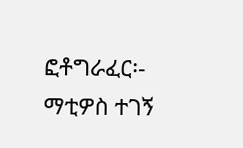ፎቶግራፈር፡- ማቲዎስ ተገኝ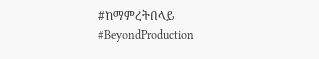#ከማምረትበላይ #BeyondProduction